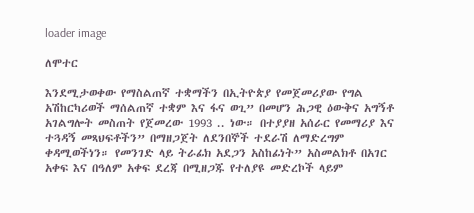loader image

ለሞተር

እንደሚታወቀው የማስልጠኛ ተቋማችን በኢትዮጵያ የመጀመሪያው የግል አሽከርካሪወች ማሰልጠኛ ተቋም እና ፋና ወጊ” በመሆን ሕጋዊ ዕውቅና አግኝቶ አገልግሎት መስጠት የጀመረው 1993 .. ነው። በተያያዘ አሰራር የመማሪያ እና ተጓዳኝ መጻህፍቶችን” በማዘጋጀት ለደንበኞች ተደራሽ ለማድረግም ቀዳሚወችነን። የመንገድ ላይ ትራፊክ አደጋን አስከፊነት” አስመልክቶ በአገር አቀፍ እና በዓለም አቀፍ ደረጃ በሚዘጋጁ የተለያዩ መድረኮች ላይም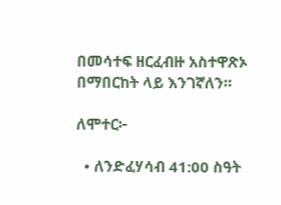በመሳተፍ ዘርፈብዙ አስተዋጽኦ በማበርከት ላይ እንገኛለን።

ለሞተር፦

  • ለንድፈሃሳብ 41:00 ስዓት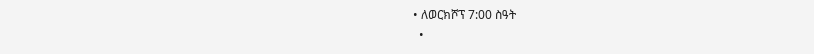• ለወርክሾፕ 7:00 ስዓት
  •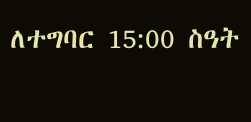ለተግባር 15:00 ስዓት